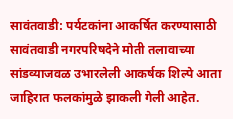सावंतवाडी: पर्यटकांना आकर्षित करण्यासाठी सावंतवाडी नगरपरिषदेने मोती तलावाच्या सांडव्याजवळ उभारलेली आकर्षक शिल्पे आता जाहिरात फलकांमुळे झाकली गेली आहेत.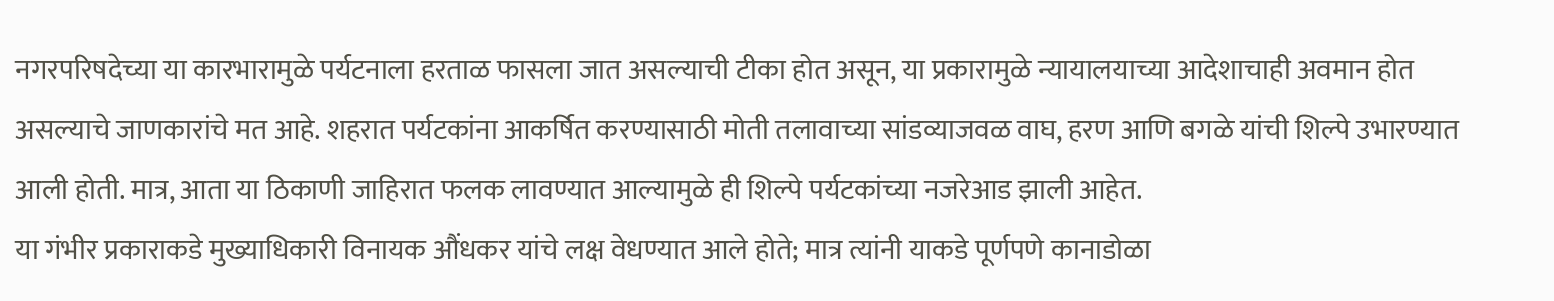नगरपरिषदेच्या या कारभारामुळे पर्यटनाला हरताळ फासला जात असल्याची टीका होत असून, या प्रकारामुळे न्यायालयाच्या आदेशाचाही अवमान होत असल्याचे जाणकारांचे मत आहे. शहरात पर्यटकांना आकर्षित करण्यासाठी मोती तलावाच्या सांडव्याजवळ वाघ, हरण आणि बगळे यांची शिल्पे उभारण्यात आली होती. मात्र, आता या ठिकाणी जाहिरात फलक लावण्यात आल्यामुळे ही शिल्पे पर्यटकांच्या नजरेआड झाली आहेत.
या गंभीर प्रकाराकडे मुख्याधिकारी विनायक औंधकर यांचे लक्ष वेधण्यात आले होते; मात्र त्यांनी याकडे पूर्णपणे कानाडोळा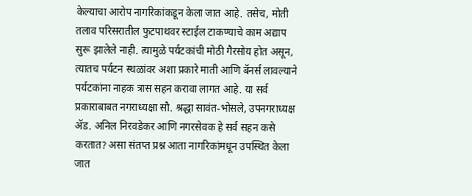केल्याचा आरोप नागरिकांकडून केला जात आहे. तसेच, मोती तलाव परिसरातील फुटपाथवर स्टाईल टाकण्याचे काम अद्याप सुरू झालेले नाही. त्यामुळे पर्यटकांची मोठी गैरसोय होत असून, त्यातच पर्यटन स्थळांवर अशा प्रकारे माती आणि बॅनर्स लावल्याने पर्यटकांना नाहक त्रास सहन करावा लागत आहे. या सर्व प्रकाराबाबत नगराध्यक्षा सौ. श्रद्धा सावंत-भोसले, उपनगराध्यक्ष ॲड. अनिल निरवडेकर आणि नगरसेवक हे सर्व सहन कसे करतात? असा संतप्त प्रश्न आता नागरिकांमधून उपस्थित केला जात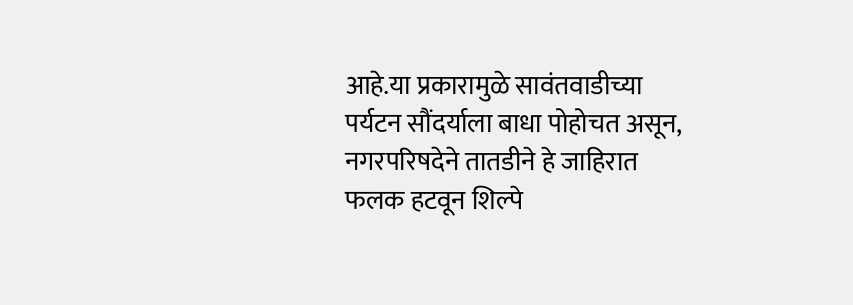आहे.या प्रकारामुळे सावंतवाडीच्या पर्यटन सौंदर्याला बाधा पोहोचत असून, नगरपरिषदेने तातडीने हे जाहिरात फलक हटवून शिल्पे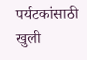पर्यटकांसाठी खुली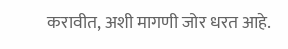करावीत, अशी मागणी जोर धरत आहे.